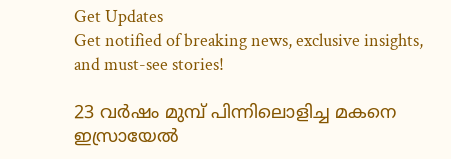Get Updates
Get notified of breaking news, exclusive insights, and must-see stories!

23 വര്‍ഷം മുമ്പ് പിന്നിലൊളിച്ച മകനെ ഇസ്രായേല്‍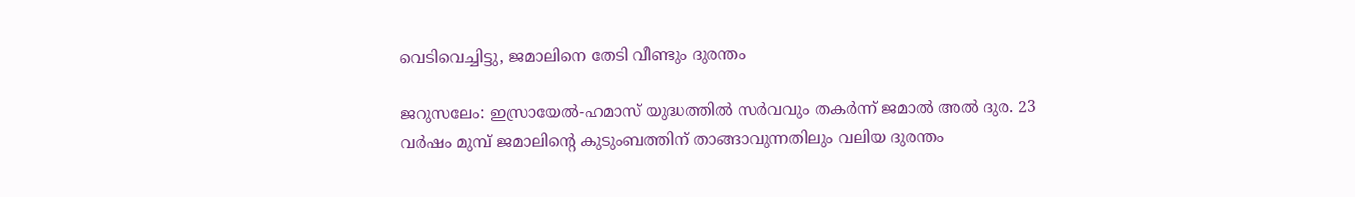വെടിവെച്ചിട്ടു, ജമാലിനെ തേടി വീണ്ടും ദുരന്തം

ജറുസലേം: ഇസ്രായേല്‍-ഹമാസ് യുദ്ധത്തില്‍ സര്‍വവും തകര്‍ന്ന് ജമാല്‍ അല്‍ ദുര. 23 വര്‍ഷം മുമ്പ് ജമാലിന്റെ കുടുംബത്തിന് താങ്ങാവുന്നതിലും വലിയ ദുരന്തം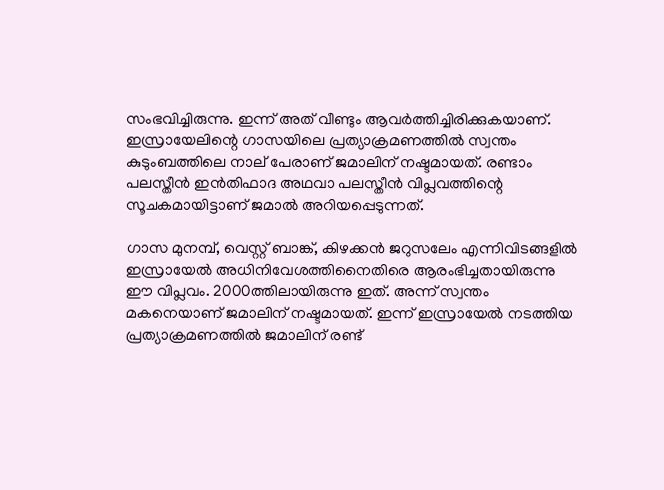സംഭവിച്ചിരുന്നു. ഇന്ന് അത് വീണ്ടും ആവര്‍ത്തിച്ചിരിക്കുകയാണ്. ഇസ്രായേലിന്റെ ഗാസയിലെ പ്രത്യാക്രമണത്തില്‍ സ്വന്തം കുടുംബത്തിലെ നാല് പേരാണ് ജമാലിന് നഷ്ടമായത്. രണ്ടാം പലസ്തീന്‍ ഇന്‍തിഫാദ അഥവാ പലസ്തീന്‍ വിപ്ലവത്തിന്റെ സൂചകമായിട്ടാണ് ജമാല്‍ അറിയപ്പെടുന്നത്.

ഗാസ മുനമ്പ്, വെസ്റ്റ് ബാങ്ക്, കിഴക്കന്‍ ജറുസലേം എന്നിവിടങ്ങളില്‍ ഇസ്രായേല്‍ അധിനിവേശത്തിനൈതിരെ ആരംഭിച്ചതായിരുന്നു ഈ വിപ്ലവം. 2000ത്തിലായിരുന്നു ഇത്. അന്ന് സ്വന്തം മകനെയാണ് ജമാലിന് നഷ്ടമായത്. ഇന്ന് ഇസ്രായേല്‍ നടത്തിയ പ്രത്യാക്രമണത്തില്‍ ജമാലിന് രണ്ട്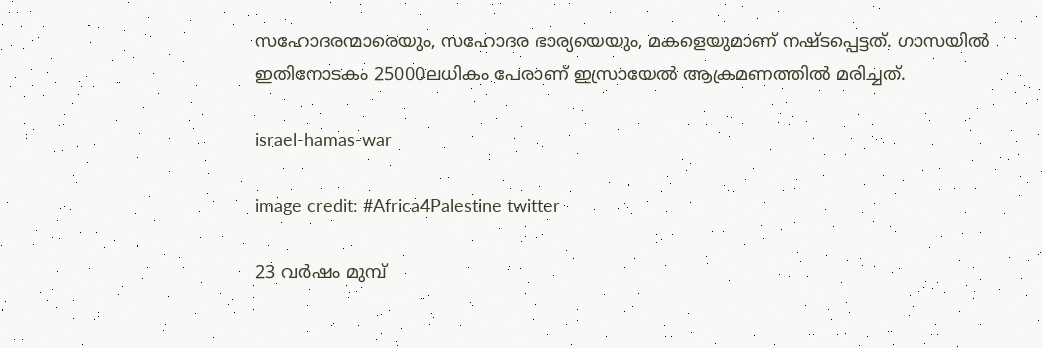സഹോദരന്മാരെയും, സഹോദര ഭാര്യയെയും, മകളെയുമാണ് നഷ്ടപ്പെട്ടത്. ഗാസയില്‍ ഇതിനോടകം 25000ലധികം പേരാണ് ഇസ്രായേല്‍ ആക്രമണത്തില്‍ മരിച്ചത്.

israel-hamas-war

image credit: #Africa4Palestine twitter

23 വര്‍ഷം മുമ്പ്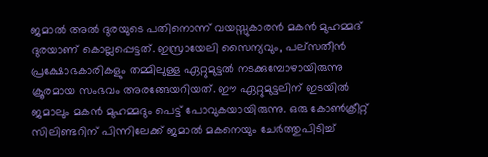ജമാല്‍ അല്‍ ദുരയുടെ പതിനൊന്ന് വയസ്സുകാരന്‍ മകന്‍ മുഹമ്മദ് ദുരയാണ് കൊല്ലപ്പെട്ടത്. ഇസ്രായേലി സൈന്യവും, പല്‌സതീന്‍ പ്രക്ഷോഭകാരികളും തമ്മിലുള്ള ഏറ്റുമുട്ടല്‍ നടക്കുമ്പോഴായിരുന്നു ക്രൂരമായ സംഭവം അരങ്ങേയറിയത്. ഈ ഏറ്റുമുട്ടലിന് ഇടയില്‍ ജമാലും മകന്‍ മുഹമ്മദും പെട്ട് പോവുകയായിരുന്നു. ഒരു കോണ്‍ക്രീറ്റ് സിലിണ്ടറിന് പിന്നിലേക്ക് ജമാല്‍ മകനെയും ചേര്‍ത്തുപിടിച്ച്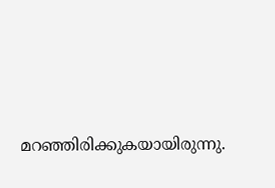മറഞ്ഞിരിക്കുകയായിരുന്നു.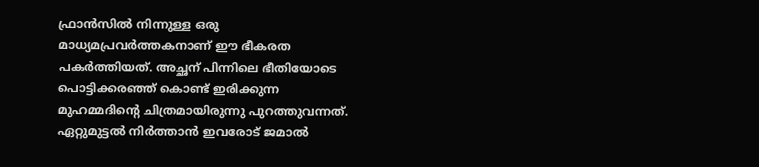ഫ്രാന്‍സില്‍ നിന്നുള്ള ഒരു മാധ്യമപ്രവര്‍ത്തകനാണ് ഈ ഭീകരത പകര്‍ത്തിയത്. അച്ഛന് പിന്നിലെ ഭീതിയോടെ പൊട്ടിക്കരഞ്ഞ് കൊണ്ട് ഇരിക്കുന്ന മുഹമ്മദിന്റെ ചിത്രമായിരുന്നു പുറത്തുവന്നത്. ഏറ്റുമുട്ടല്‍ നിര്‍ത്താന്‍ ഇവരോട് ജമാല്‍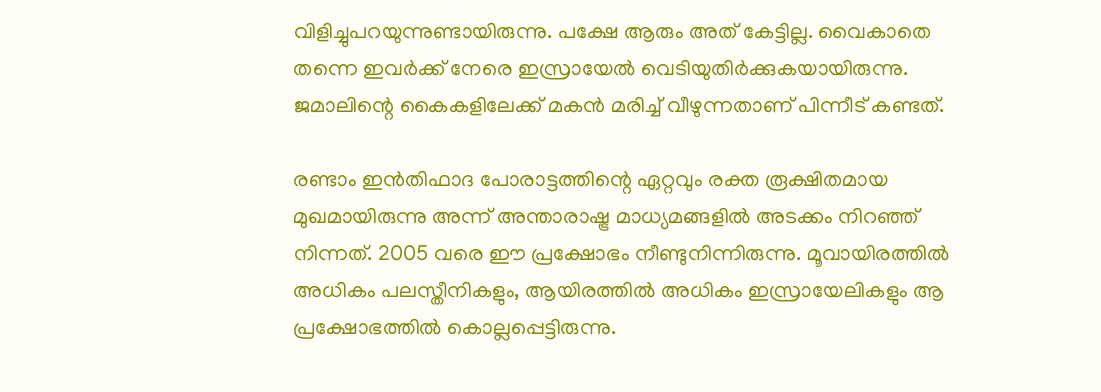വിളിച്ചുപറയുന്നുണ്ടായിരുന്നു. പക്ഷേ ആരും അത് കേട്ടില്ല. വൈകാതെ തന്നെ ഇവര്‍ക്ക് നേരെ ഇസ്രായേല്‍ വെടിയുതിര്‍ക്കുകയായിരുന്നു. ജമാലിന്റെ കൈകളിലേക്ക് മകന്‍ മരിച്ച് വീഴുന്നതാണ് പിന്നീട് കണ്ടത്.

രണ്ടാം ഇന്‍തിഫാദ പോരാട്ടത്തിന്റെ ഏറ്റവും രക്ത രൂക്ഷിതമായ മുഖമായിരുന്നു അന്ന് അന്താരാഷ്ട്ര മാധ്യമങ്ങളില്‍ അടക്കം നിറഞ്ഞ് നിന്നത്. 2005 വരെ ഈ പ്രക്ഷോഭം നീണ്ടുനിന്നിരുന്നു. മൂവായിരത്തില്‍ അധികം പലസ്തീനികളും, ആയിരത്തില്‍ അധികം ഇസ്രായേലികളും ആ പ്രക്ഷോഭത്തില്‍ കൊല്ലപ്പെട്ടിരുന്നു.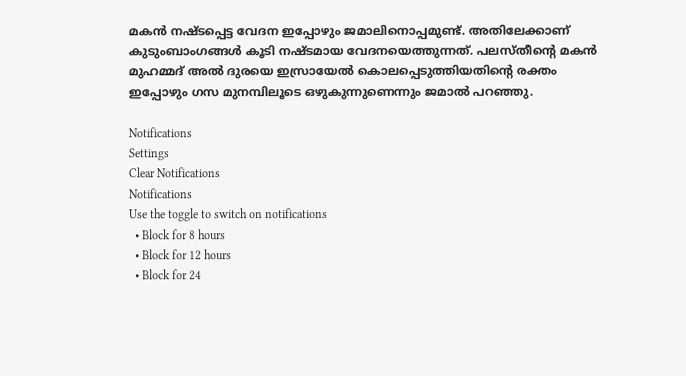മകന്‍ നഷ്ടപ്പെട്ട വേദന ഇപ്പോഴും ജമാലിനൊപ്പമുണ്ട്. അതിലേക്കാണ് കുടുംബാംഗങ്ങള്‍ കൂടി നഷ്ടമായ വേദനയെത്തുന്നത്. പലസ്തീന്റെ മകന്‍ മുഹമ്മദ് അല്‍ ദുരയെ ഇസ്രായേല്‍ കൊലപ്പെടുത്തിയതിന്റെ രക്തം ഇപ്പോഴും ഗസ മുനമ്പിലൂടെ ഒഴുകുന്നുണെന്നും ജമാല്‍ പറഞ്ഞു.

Notifications
Settings
Clear Notifications
Notifications
Use the toggle to switch on notifications
  • Block for 8 hours
  • Block for 12 hours
  • Block for 24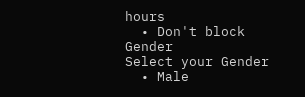hours
  • Don't block
Gender
Select your Gender
  • Male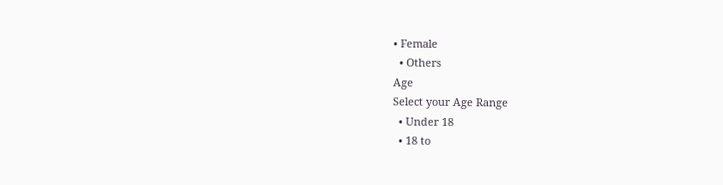• Female
  • Others
Age
Select your Age Range
  • Under 18
  • 18 to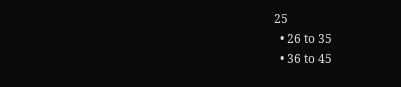25
  • 26 to 35
  • 36 to 45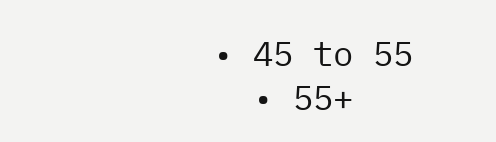• 45 to 55
  • 55+